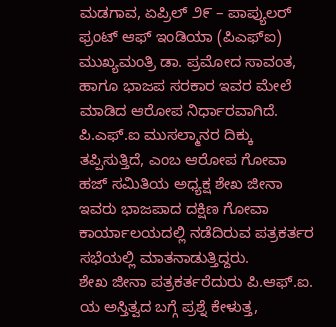ಮಡಗಾವ, ಏಪ್ರಿಲ್ ೨೯ – ಪಾಪ್ಯುಲರ್ ಫ್ರಂಟ್ ಆಫ್ ಇಂಡಿಯಾ (ಪಿಎಫ್ಐ) ಮುಖ್ಯಮಂತ್ರಿ ಡಾ. ಪ್ರಮೋದ ಸಾವಂತ, ಹಾಗೂ ಭಾಜಪ ಸರಕಾರ ಇವರ ಮೇಲೆ ಮಾಡಿದ ಆರೋಪ ನಿರ್ಧಾರವಾಗಿದೆ. ಪಿ.ಎಫ್.ಐ ಮುಸಲ್ಮಾನರ ದಿಕ್ಕು ತಪ್ಪಿಸುತ್ತಿದೆ, ಎಂಬ ಆರೋಪ ಗೋವಾ ಹಜ್ ಸಮಿತಿಯ ಅಧ್ಯಕ್ಷ ಶೇಖ ಜೀನಾ ಇವರು ಭಾಜಪಾದ ದಕ್ಷಿಣ ಗೋವಾ ಕಾರ್ಯಾಲಯದಲ್ಲಿ ನಡೆದಿರುವ ಪತ್ರಕರ್ತರ ಸಭೆಯಲ್ಲಿ ಮಾತನಾಡುತ್ತಿದ್ದರು.
ಶೇಖ ಜೀನಾ ಪತ್ರಕರ್ತರೆದುರು ಪಿ.ಆಫ್.ಐ. ಯ ಅಸ್ತಿತ್ವದ ಬಗ್ಗೆ ಪ್ರಶ್ನೆ ಕೇಳುತ್ತ,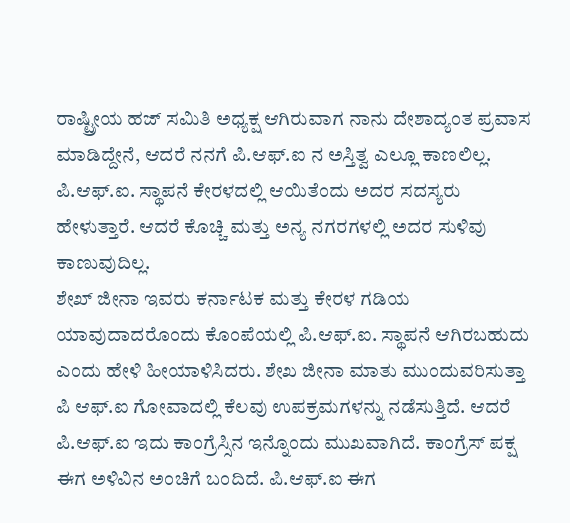ರಾಷ್ಟ್ರೀಯ ಹಜ್ ಸಮಿತಿ ಅಧ್ಯಕ್ಷ ಆಗಿರುವಾಗ ನಾನು ದೇಶಾದ್ಯಂತ ಪ್ರವಾಸ ಮಾಡಿದ್ದೇನೆ, ಆದರೆ ನನಗೆ ಪಿ.ಆಫ್.ಐ ನ ಅಸ್ತಿತ್ವ ಎಲ್ಲೂ ಕಾಣಲಿಲ್ಲ. ಪಿ.ಆಫ್.ಐ. ಸ್ಥಾಪನೆ ಕೇರಳದಲ್ಲಿ ಆಯಿತೆಂದು ಅದರ ಸದಸ್ಯರು ಹೇಳುತ್ತಾರೆ. ಆದರೆ ಕೊಚ್ಚಿ ಮತ್ತು ಅನ್ಯ ನಗರಗಳಲ್ಲಿ ಅದರ ಸುಳಿವು ಕಾಣುವುದಿಲ್ಲ.
ಶೇಖ್ ಜೀನಾ ಇವರು ಕರ್ನಾಟಕ ಮತ್ತು ಕೇರಳ ಗಡಿಯ ಯಾವುದಾದರೊಂದು ಕೊಂಪೆಯಲ್ಲಿ ಪಿ.ಆಫ್.ಐ. ಸ್ಥಾಪನೆ ಆಗಿರಬಹುದು ಎಂದು ಹೇಳಿ ಹೀಯಾಳಿಸಿದರು. ಶೇಖ ಜೀನಾ ಮಾತು ಮುಂದುವರಿಸುತ್ತಾ ಪಿ ಆಫ್.ಐ ಗೋವಾದಲ್ಲಿ ಕೆಲವು ಉಪಕ್ರಮಗಳನ್ನು ನಡೆಸುತ್ತಿದೆ. ಆದರೆ ಪಿ.ಆಫ್.ಐ ಇದು ಕಾಂಗ್ರೆಸ್ಸಿನ ಇನ್ನೊಂದು ಮುಖವಾಗಿದೆ. ಕಾಂಗ್ರೆಸ್ ಪಕ್ಷ ಈಗ ಅಳಿವಿನ ಅಂಚಿಗೆ ಬಂದಿದೆ. ಪಿ.ಆಫ್.ಐ ಈಗ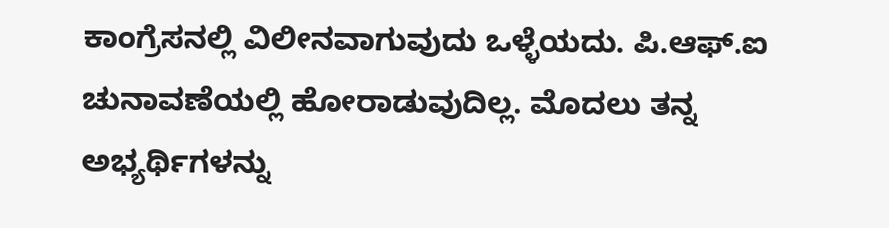ಕಾಂಗ್ರೆಸನಲ್ಲಿ ವಿಲೀನವಾಗುವುದು ಒಳ್ಳೆಯದು. ಪಿ.ಆಫ್.ಐ ಚುನಾವಣೆಯಲ್ಲಿ ಹೋರಾಡುವುದಿಲ್ಲ. ಮೊದಲು ತನ್ನ ಅಭ್ಯರ್ಥಿಗಳನ್ನು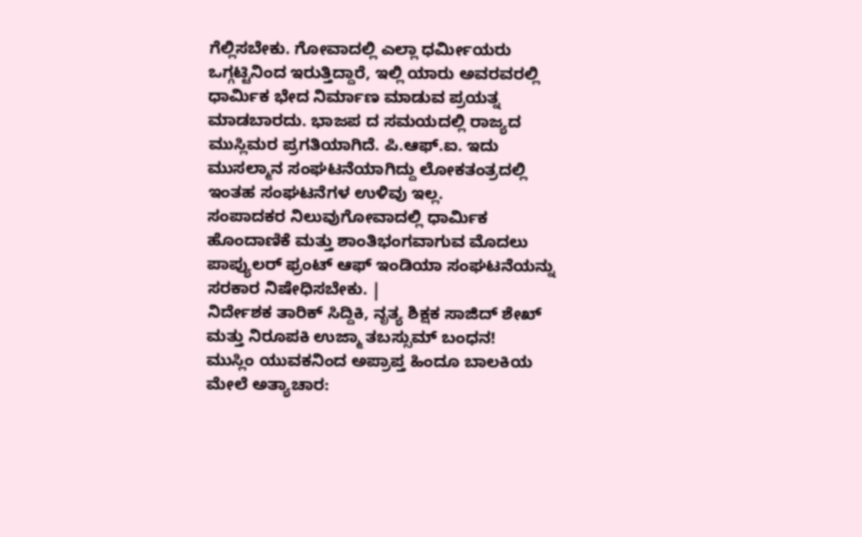ಗೆಲ್ಲಿಸಬೇಕು. ಗೋವಾದಲ್ಲಿ ಎಲ್ಲಾ ಧರ್ಮೀಯರು ಒಗ್ಗಟ್ಟಿನಿಂದ ಇರುತ್ತಿದ್ದಾರೆ, ಇಲ್ಲಿ ಯಾರು ಅವರವರಲ್ಲಿ ಧಾರ್ಮಿಕ ಭೇದ ನಿರ್ಮಾಣ ಮಾಡುವ ಪ್ರಯತ್ನ ಮಾಡಬಾರದು. ಭಾಜಪ ದ ಸಮಯದಲ್ಲಿ ರಾಜ್ಯದ ಮುಸ್ಲಿಮರ ಪ್ರಗತಿಯಾಗಿದೆ. ಪಿ.ಆಫ್.ಐ. ಇದು ಮುಸಲ್ಮಾನ ಸಂಘಟನೆಯಾಗಿದ್ದು ಲೋಕತಂತ್ರದಲ್ಲಿ ಇಂತಹ ಸಂಘಟನೆಗಳ ಉಳಿವು ಇಲ್ಲ.
ಸಂಪಾದಕರ ನಿಲುವುಗೋವಾದಲ್ಲಿ ಧಾರ್ಮಿಕ ಹೊಂದಾಣಿಕೆ ಮತ್ತು ಶಾಂತಿಭಂಗವಾಗುವ ಮೊದಲು ಪಾಪ್ಯುಲರ್ ಫ್ರಂಟ್ ಆಫ್ ಇಂಡಿಯಾ ಸಂಘಟನೆಯನ್ನು ಸರಕಾರ ನಿಷೇಧಿಸಬೇಕು. |
ನಿರ್ದೇಶಕ ತಾರಿಕ್ ಸಿದ್ದಿಕಿ, ನೃತ್ಯ ಶಿಕ್ಷಕ ಸಾಜಿದ್ ಶೇಖ್ ಮತ್ತು ನಿರೂಪಕಿ ಉಜ್ಮಾ ತಬಸ್ಸುಮ್ ಬಂಧನ!
ಮುಸ್ಲಿಂ ಯುವಕನಿಂದ ಅಪ್ರಾಪ್ತ ಹಿಂದೂ ಬಾಲಕಿಯ ಮೇಲೆ ಅತ್ಯಾಚಾರ: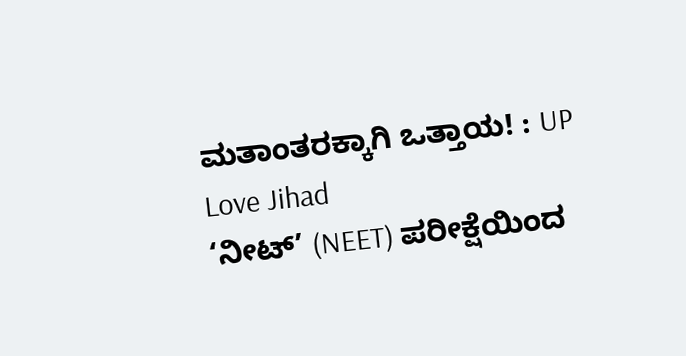ಮತಾಂತರಕ್ಕಾಗಿ ಒತ್ತಾಯ! : UP Love Jihad
‘ನೀಟ್’ (NEET) ಪರೀಕ್ಷೆಯಿಂದ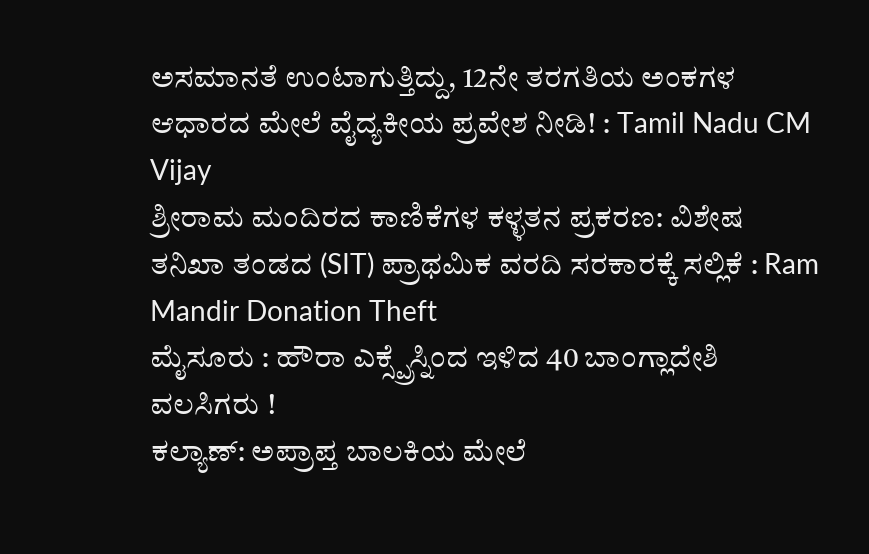ಅಸಮಾನತೆ ಉಂಟಾಗುತ್ತಿದ್ದು, 12ನೇ ತರಗತಿಯ ಅಂಕಗಳ ಆಧಾರದ ಮೇಲೆ ವೈದ್ಯಕೀಯ ಪ್ರವೇಶ ನೀಡಿ! : Tamil Nadu CM Vijay
ಶ್ರೀರಾಮ ಮಂದಿರದ ಕಾಣಿಕೆಗಳ ಕಳ್ಳತನ ಪ್ರಕರಣ: ವಿಶೇಷ ತನಿಖಾ ತಂಡದ (SIT) ಪ್ರಾಥಮಿಕ ವರದಿ ಸರಕಾರಕ್ಕೆ ಸಲ್ಲಿಕೆ : Ram Mandir Donation Theft
ಮೈಸೂರು : ಹೌರಾ ಎಕ್ಸ್ಪ್ರೆಸ್ನಿಂದ ಇಳಿದ 40 ಬಾಂಗ್ಲಾದೇಶಿ ವಲಸಿಗರು !
ಕಲ್ಯಾಣ್: ಅಪ್ರಾಪ್ತ ಬಾಲಕಿಯ ಮೇಲೆ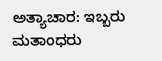ಅತ್ಯಾಚಾರ: ಇಬ್ಬರು ಮತಾಂಧರು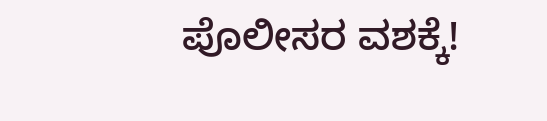ಪೊಲೀಸರ ವಶಕ್ಕೆ!